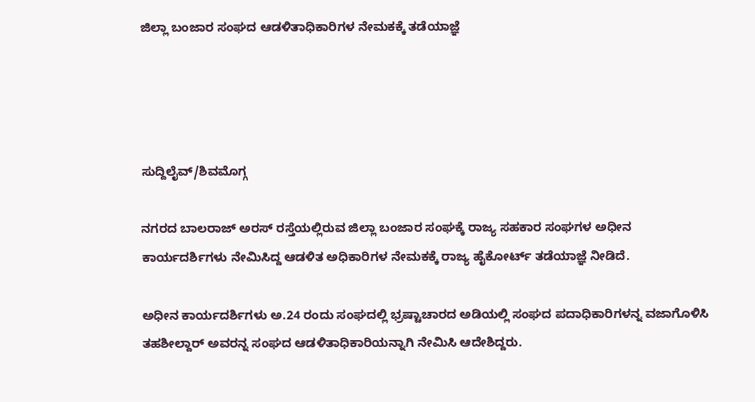ಜಿಲ್ಲಾ ಬಂಜಾರ ಸಂಘದ ಆಡಳಿತಾಧಿಕಾರಿಗಳ ನೇಮಕಕ್ಕೆ ತಡೆಯಾಜ್ಞೆ




ಸುದ್ದಿಲೈವ್/ಶಿವಮೊಗ್ಗ

ನಗರದ ಬಾಲರಾಜ್ ಅರಸ್ ರಸ್ತೆಯಲ್ಲಿರುವ ಜಿಲ್ಲಾ ಬಂಜಾರ ಸಂಘಕ್ಕೆ ರಾಜ್ಯ ಸಹಕಾರ ಸಂಘಗಳ ಅಧೀನ ಕಾರ್ಯದರ್ಶಿಗಳು ನೇಮಿಸಿದ್ದ ಆಡಳಿತ ಅಧಿಕಾರಿಗಳ ನೇಮಕಕ್ಕೆ ರಾಜ್ಯ ಹೈಕೋರ್ಟ್ ತಡೆಯಾಜ್ಞೆ ನೀಡಿದೆ.

ಅಧೀನ ಕಾರ್ಯದರ್ಶಿಗಳು ಅ.24 ರಂದು ಸಂಘದಲ್ಲಿ ಭ್ರಷ್ಟಾಚಾರದ ಅಡಿಯಲ್ಲಿ ಸಂಘದ ಪದಾಧಿಕಾರಿಗಳನ್ನ ವಜಾಗೊಳಿಸಿ ತಹಶೀಲ್ದಾರ್ ಅವರನ್ನ ಸಂಘದ ಆಡಳಿತಾಧಿಕಾರಿಯನ್ನಾಗಿ ನೇಮಿಸಿ ಆದೇಶಿದ್ದರು.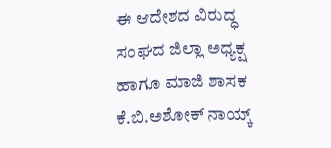ಈ ಆದೇಶದ ವಿರುದ್ಧ ಸಂಘದ ಜಿಲ್ಲಾ ಅಧ್ಯಕ್ಷ ಹಾಗೂ ಮಾಜಿ ಶಾಸಕ ಕೆ.ಬಿ.ಅಶೋಕ್ ನಾಯ್ಕ್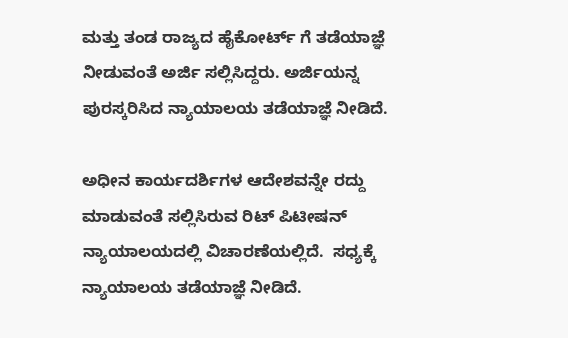ಮತ್ತು ತಂಡ ರಾಜ್ಯದ ಹೈಕೋರ್ಟ್ ಗೆ ತಡೆಯಾಜ್ಞೆ  ನೀಡುವಂತೆ ಅರ್ಜಿ ಸಲ್ಲಿಸಿದ್ದರು. ಅರ್ಜಿಯನ್ನ ಪುರಸ್ಕರಿಸಿದ ನ್ಯಾಯಾಲಯ ತಡೆಯಾಜ್ಞೆ ನೀಡಿದೆ.

ಅಧೀನ ಕಾರ್ಯದರ್ಶಿಗಳ ಆದೇಶವನ್ನೇ ರದ್ದು ಮಾಡುವಂತೆ ಸಲ್ಲಿಸಿರುವ ರಿಟ್ ಪಿಟೀಷನ್ ನ್ಯಾಯಾಲಯದಲ್ಲಿ ವಿಚಾರಣೆಯಲ್ಲಿದೆ.  ಸಧ್ಯಕ್ಕೆ ನ್ಯಾಯಾಲಯ ತಡೆಯಾಜ್ಞೆ ನೀಡಿದೆ.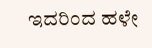ಇದರಿಂದ ಹಳೇ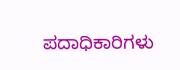ಪದಾಧಿಕಾರಿಗಳು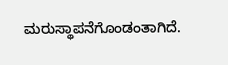ಮರುಸ್ಥಾಪನೆಗೊಂಡಂತಾಗಿದೆ.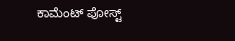ಕಾಮೆಂಟ್‌‌ ಪೋಸ್ಟ್‌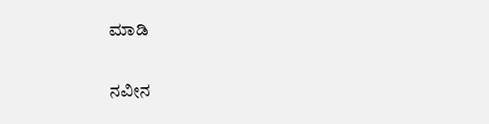ಮಾಡಿ

ನವೀನ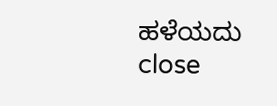ಹಳೆಯದು
close